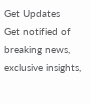Get Updates
Get notified of breaking news, exclusive insights,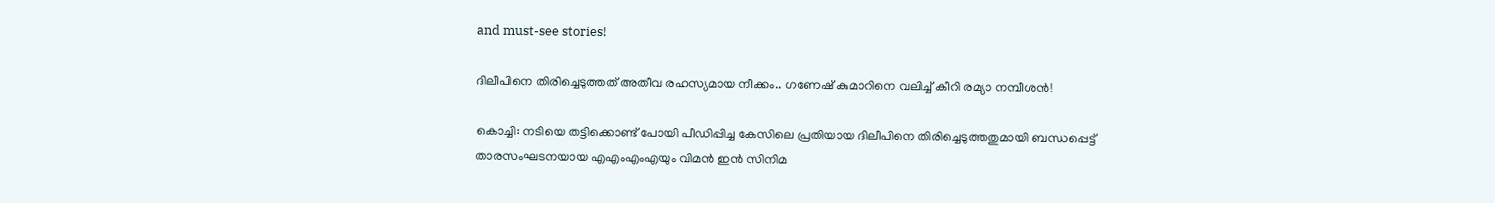and must-see stories!

ദിലീപിനെ തിരിച്ചെടുത്തത് അതീവ രഹസ്യമായ നീക്കം.. ഗണേഷ് കുമാറിനെ വലിച്ച് കീറി രമ്യാ നമ്പീശൻ!

കൊച്ചി: നടിയെ തട്ടിക്കൊണ്ട് പോയി പീഡിപ്പിച്ച കേസിലെ പ്രതിയായ ദിലീപിനെ തിരിച്ചെടുത്തതുമായി ബന്ധപ്പെട്ട് താരസംഘടനയായ എഎംഎംഎയും വിമന്‍ ഇന്‍ സിനിമ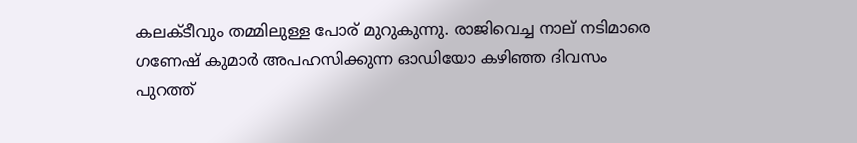കലക്ടീവും തമ്മിലുള്ള പോര് മുറുകുന്നു. രാജിവെച്ച നാല് നടിമാരെ ഗണേഷ് കുമാര്‍ അപഹസിക്കുന്ന ഓഡിയോ കഴിഞ്ഞ ദിവസം പുറത്ത്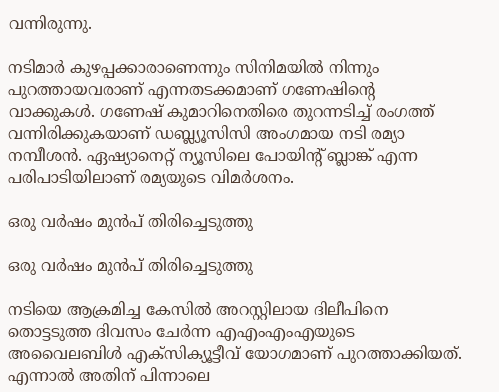വന്നിരുന്നു.

നടിമാര്‍ കുഴപ്പക്കാരാണെന്നും സിനിമയില്‍ നിന്നും പുറത്തായവരാണ് എന്നതടക്കമാണ് ഗണേഷിന്റെ വാക്കുകള്‍. ഗണേഷ് കുമാറിനെതിരെ തുറന്നടിച്ച് രംഗത്ത് വന്നിരിക്കുകയാണ് ഡബ്ല്യൂസിസി അംഗമായ നടി രമ്യാ നമ്പീശന്‍. ഏഷ്യാനെറ്റ് ന്യൂസിലെ പോയിന്റ് ബ്ലാങ്ക് എന്ന പരിപാടിയിലാണ് രമ്യയുടെ വിമര്‍ശനം.

ഒരു വർഷം മുൻപ് തിരിച്ചെടുത്തു

ഒരു വർഷം മുൻപ് തിരിച്ചെടുത്തു

നടിയെ ആക്രമിച്ച കേസില്‍ അറസ്റ്റിലായ ദിലീപിനെ തൊട്ടടുത്ത ദിവസം ചേര്‍ന്ന എഎംഎംഎയുടെ അവൈലബിള്‍ എക്‌സിക്യൂട്ടീവ് യോഗമാണ് പുറത്താക്കിയത്. എന്നാല്‍ അതിന് പിന്നാലെ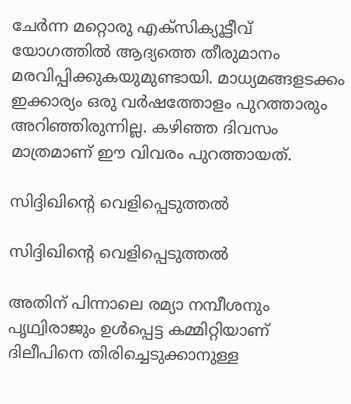ചേര്‍ന്ന മറ്റൊരു എക്‌സിക്യൂട്ടീവ് യോഗത്തില്‍ ആദ്യത്തെ തീരുമാനം മരവിപ്പിക്കുകയുമുണ്ടായി. മാധ്യമങ്ങളടക്കം ഇക്കാര്യം ഒരു വര്‍ഷത്തോളം പുറത്താരും അറിഞ്ഞിരുന്നില്ല. കഴിഞ്ഞ ദിവസം മാത്രമാണ് ഈ വിവരം പുറത്തായത്.

സിദ്ദിഖിന്റെ വെളിപ്പെടുത്തൽ

സിദ്ദിഖിന്റെ വെളിപ്പെടുത്തൽ

അതിന് പിന്നാലെ രമ്യാ നമ്പീശനും പൃഥ്വിരാജും ഉള്‍പ്പെട്ട കമ്മിറ്റിയാണ് ദിലീപിനെ തിരിച്ചെടുക്കാനുള്ള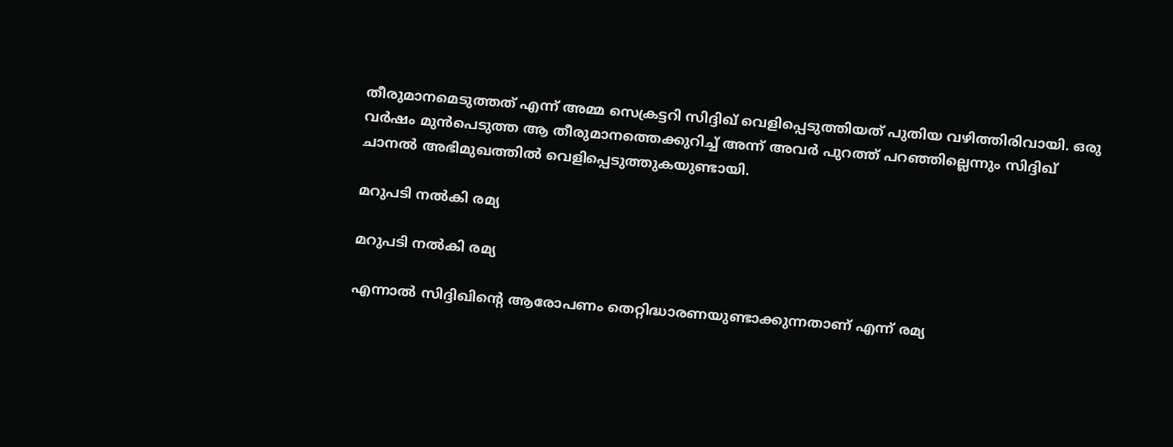തീരുമാനമെടുത്തത് എന്ന് അമ്മ സെക്രട്ടറി സിദ്ദിഖ് വെളിപ്പെടുത്തിയത് പുതിയ വഴിത്തിരിവായി. ഒരു വര്‍ഷം മുന്‍പെടുത്ത ആ തീരുമാനത്തെക്കുറിച്ച് അന്ന് അവര്‍ പുറത്ത് പറഞ്ഞില്ലെന്നും സിദ്ദിഖ് ചാനല്‍ അഭിമുഖത്തില്‍ വെളിപ്പെടുത്തുകയുണ്ടായി.

മറുപടി നൽകി രമ്യ

മറുപടി നൽകി രമ്യ

എന്നാല്‍ സിദ്ദിഖിന്റെ ആരോപണം തെറ്റിദ്ധാരണയുണ്ടാക്കുന്നതാണ് എന്ന് രമ്യ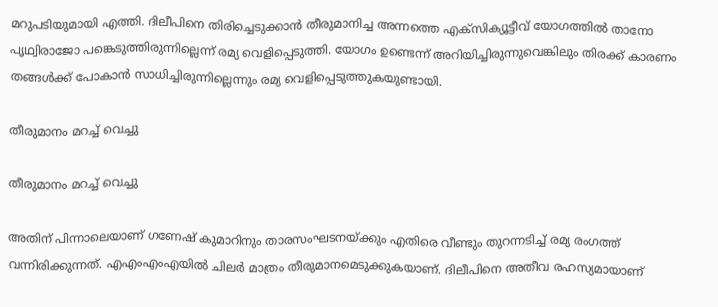മറുപടിയുമായി എത്തി. ദിലീപിനെ തിരിച്ചെടുക്കാന്‍ തീരുമാനിച്ച അന്നത്തെ എക്‌സിക്യൂട്ടീവ് യോഗത്തില്‍ താനോ പൃഥ്വിരാജോ പങ്കെടുത്തിരുന്നില്ലെന്ന് രമ്യ വെളിപ്പെടുത്തി. യോഗം ഉണ്ടെന്ന് അറിയിച്ചിരുന്നുവെങ്കിലും തിരക്ക് കാരണം തങ്ങള്‍ക്ക് പോകാന്‍ സാധിച്ചിരുന്നില്ലെന്നും രമ്യ വെളിപ്പെടുത്തുകയുണ്ടായി.

തീരുമാനം മറച്ച് വെച്ചു

തീരുമാനം മറച്ച് വെച്ചു

അതിന് പിന്നാലെയാണ് ഗണേഷ് കുമാറിനും താരസംഘടനയ്ക്കും എതിരെ വീണ്ടും തുറന്നടിച്ച് രമ്യ രംഗത്ത് വന്നിരിക്കുന്നത്. എഎംഎംഎയില്‍ ചിലര്‍ മാത്രം തീരുമാനമെടുക്കുകയാണ്. ദിലീപിനെ അതീവ രഹസ്യമായാണ്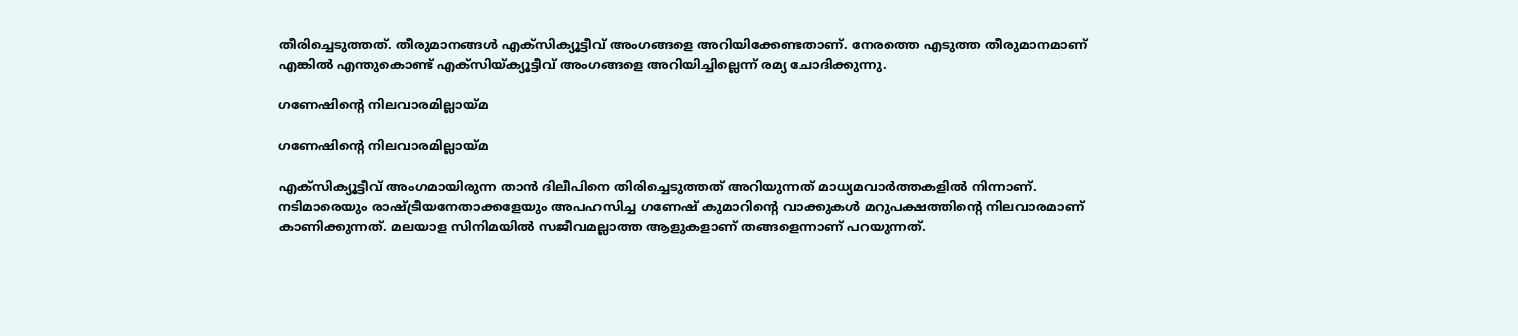തീരിച്ചെടുത്തത്. തീരുമാനങ്ങള്‍ എക്‌സിക്യൂട്ടീവ് അംഗങ്ങളെ അറിയിക്കേണ്ടതാണ്. നേരത്തെ എടുത്ത തീരുമാനമാണ് എങ്കില്‍ എന്തുകൊണ്ട് എക്‌സിയ്ക്യൂട്ടീവ് അംഗങ്ങളെ അറിയിച്ചില്ലെന്ന് രമ്യ ചോദിക്കുന്നു.

ഗണേഷിന്റെ നിലവാരമില്ലായ്മ

ഗണേഷിന്റെ നിലവാരമില്ലായ്മ

എക്‌സിക്യൂട്ടീവ് അംഗമായിരുന്ന താന്‍ ദിലീപിനെ തിരിച്ചെടുത്തത് അറിയുന്നത് മാധ്യമവാര്‍ത്തകളില്‍ നിന്നാണ്. നടിമാരെയും രാഷ്ട്രീയനേതാക്കളേയും അപഹസിച്ച ഗണേഷ് കുമാറിന്റെ വാക്കുകള്‍ മറുപക്ഷത്തിന്റെ നിലവാരമാണ് കാണിക്കുന്നത്. മലയാള സിനിമയില്‍ സജീവമല്ലാത്ത ആളുകളാണ് തങ്ങളെന്നാണ് പറയുന്നത്.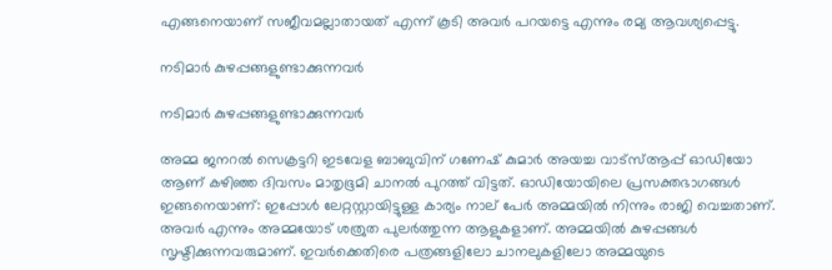എങ്ങനെയാണ് സജീവമല്ലാതായത് എന്ന് കൂടി അവര്‍ പറയട്ടെ എന്നും രമ്യ ആവശ്യപ്പെട്ടു.

നടിമാർ കുഴപ്പങ്ങളുണ്ടാക്കുന്നവർ

നടിമാർ കുഴപ്പങ്ങളുണ്ടാക്കുന്നവർ

അമ്മ ജനറല്‍ സെക്രട്ടറി ഇടവേള ബാബുവിന് ഗണേഷ് കുമാര്‍ അയച്ച വാട്‌സ്ആപ്പ് ഓഡിയോ ആണ് കഴിഞ്ഞ ദിവസം മാതൃഭൂമി ചാനൽ പുറത്ത് വിട്ടത്. ഓഡിയോയിലെ പ്രസക്തഭാഗങ്ങൾ ഇങ്ങനെയാണ്: ഇപ്പോള്‍ ലേറ്റസ്റ്റായിട്ടുള്ള കാര്യം നാല് പേര്‍ അമ്മയില്‍ നിന്നും രാജി വെച്ചതാണ്. അവര്‍ എന്നും അമ്മയോട് ശത്രുത പുലര്‍ത്തുന്ന ആളുകളാണ്. അമ്മയില്‍ കുഴപ്പങ്ങള്‍ സൃഷ്ടിക്കുന്നവരുമാണ്. ഇവര്‍ക്കെതിരെ പത്രങ്ങളിലോ ചാനലുകളിലോ അമ്മയുടെ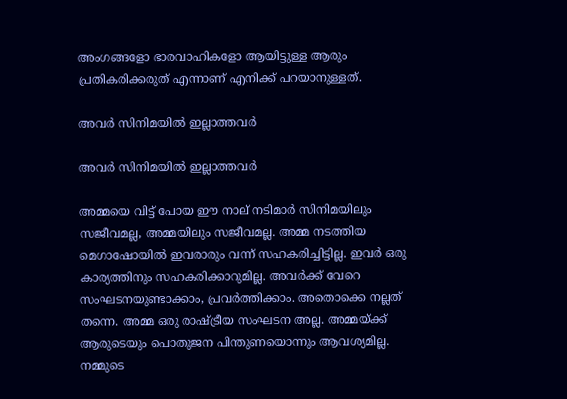അംഗങ്ങളോ ഭാരവാഹികളോ ആയിട്ടുള്ള ആരും പ്രതികരിക്കരുത് എന്നാണ് എനിക്ക് പറയാനുള്ളത്.

അവർ സിനിമയിൽ ഇല്ലാത്തവർ

അവർ സിനിമയിൽ ഇല്ലാത്തവർ

അമ്മയെ വിട്ട് പോയ ഈ നാല് നടിമാര്‍ സിനിമയിലും സജീവമല്ല, അമ്മയിലും സജീവമല്ല. അമ്മ നടത്തിയ മെഗാഷോയില്‍ ഇവരാരും വന്ന് സഹകരിച്ചിട്ടില്ല. ഇവര്‍ ഒരു കാര്യത്തിനും സഹകരിക്കാറുമില്ല. അവര്‍ക്ക് വേറെ സംഘടനയുണ്ടാക്കാം, പ്രവര്‍ത്തിക്കാം. അതൊക്കെ നല്ലത് തന്നെ. അമ്മ ഒരു രാഷ്ട്രീയ സംഘടന അല്ല. അമ്മയ്ക്ക് ആരുടെയും പൊതുജന പിന്തുണയൊന്നും ആവശ്യമില്ല. നമ്മുടെ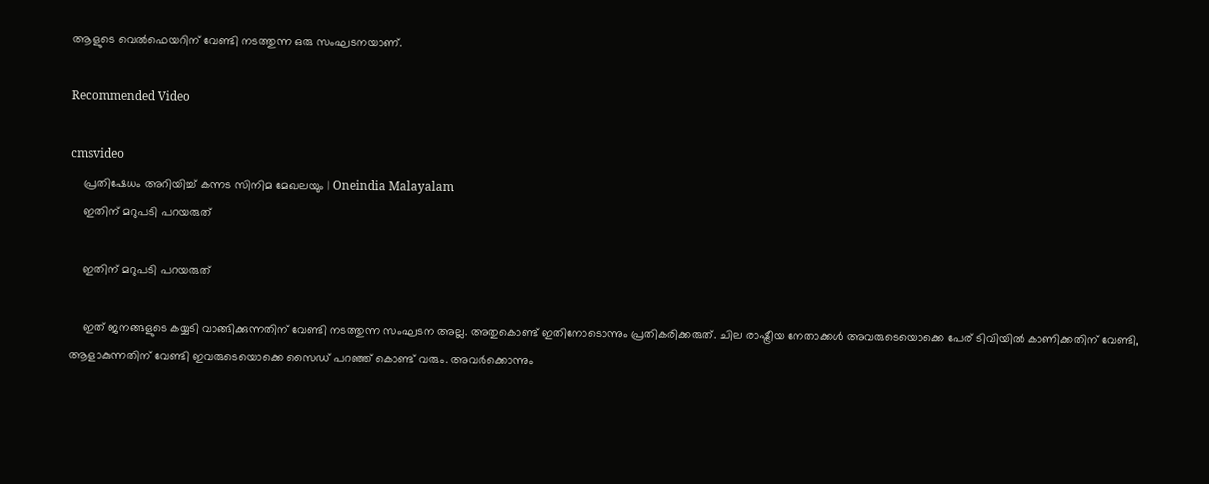ആളുടെ വെല്‍ഫെയറിന് വേണ്ടി നടത്തുന്ന ഒരു സംഘടനയാണ്.

Recommended Video

cmsvideo
    പ്രതിഷേധം അറിയിച്ച് കന്നട സിനിമ മേഖലയും | Oneindia Malayalam
    ഇതിന് മറുപടി പറയരുത്

    ഇതിന് മറുപടി പറയരുത്

    ഇത് ജനങ്ങളുടെ കയ്യടി വാങ്ങിക്കുന്നതിന് വേണ്ടി നടത്തുന്ന സംഘടന അല്ല. അതുകൊണ്ട് ഇതിനോടൊന്നും പ്രതികരിക്കരുത്. ചില രാഷ്ട്രീയ നേതാക്കള്‍ അവരുടെയൊക്കെ പേര് ടിവിയില്‍ കാണിക്കതിന് വേണ്ടി, ആളാകുന്നതിന് വേണ്ടി ഇവരുടെയൊക്കെ സൈഡ് പറഞ്ഞ് കൊണ്ട് വരും. അവര്‍ക്കൊന്നും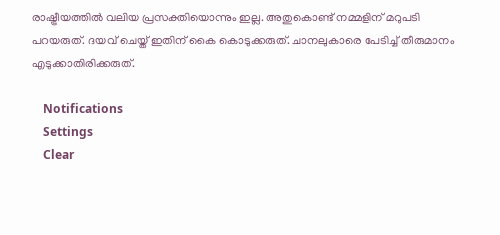രാഷ്ട്രീയത്തില്‍ വലിയ പ്രസക്തിയൊന്നും ഇല്ല. അതുകൊണ്ട് നമ്മളിന് മറുപടി പറയരുത്. ദയവ് ചെയ്ത് ഇതിന് കൈ കൊടുക്കരുത്. ചാനലുകാരെ പേടിച്ച് തീരുമാനം എടുക്കാതിരിക്കരുത്.

    Notifications
    Settings
    Clear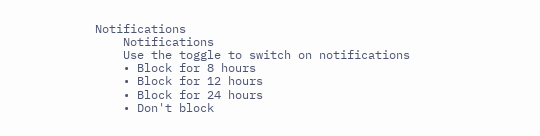Notifications
    Notifications
    Use the toggle to switch on notifications
    • Block for 8 hours
    • Block for 12 hours
    • Block for 24 hours
    • Don't block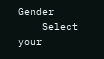Gender
    Select your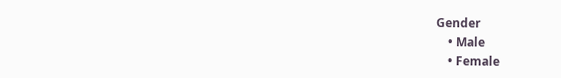Gender
    • Male
    • Female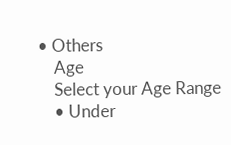• Others
    Age
    Select your Age Range
    • Under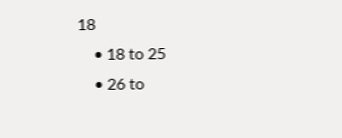18
    • 18 to 25
    • 26 to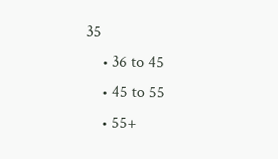35
    • 36 to 45
    • 45 to 55
    • 55+